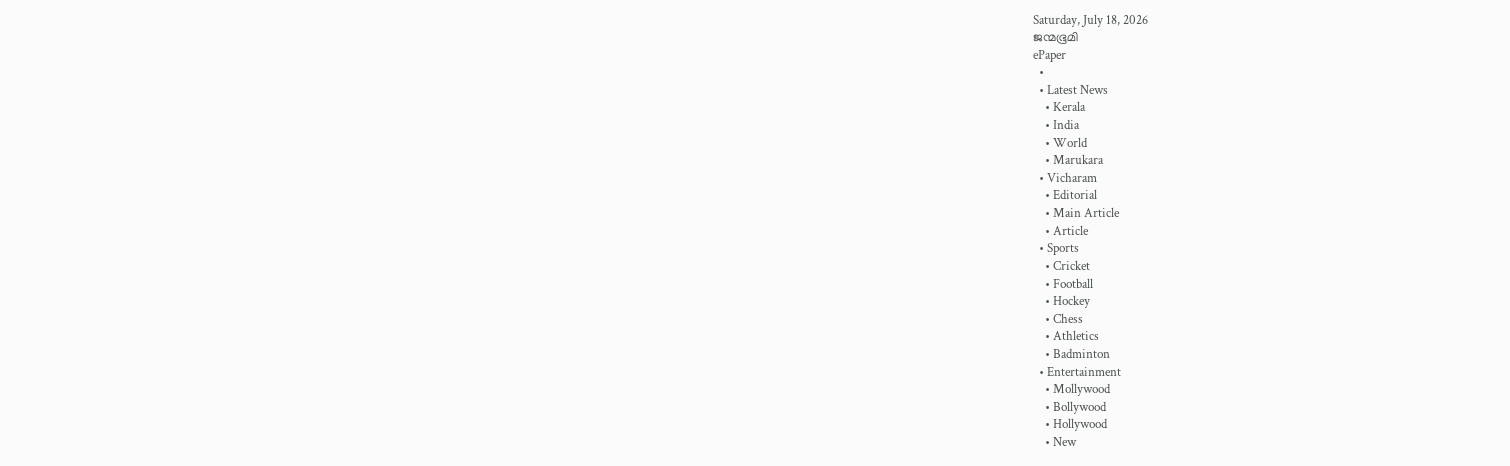Saturday, July 18, 2026
ജന്മഭൂമി
ePaper
  •
  • Latest News
    • Kerala
    • India
    • World
    • Marukara
  • Vicharam
    • Editorial
    • Main Article
    • Article
  • Sports
    • Cricket
    • Football
    • Hockey
    • Chess
    • Athletics
    • Badminton
  • Entertainment
    • Mollywood
    • Bollywood
    • Hollywood
    • New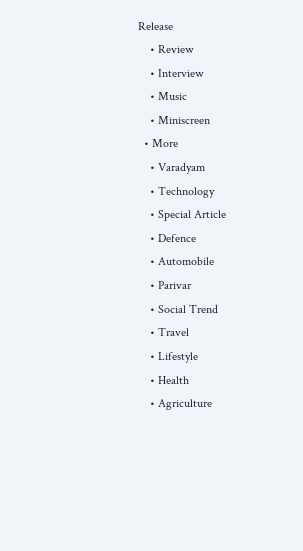Release
    • Review
    • Interview
    • Music
    • Miniscreen
  • More
    • Varadyam
    • Technology
    • Special Article
    • Defence
    • Automobile
    • Parivar
    • Social Trend
    • Travel
    • Lifestyle
    • Health
    • Agriculture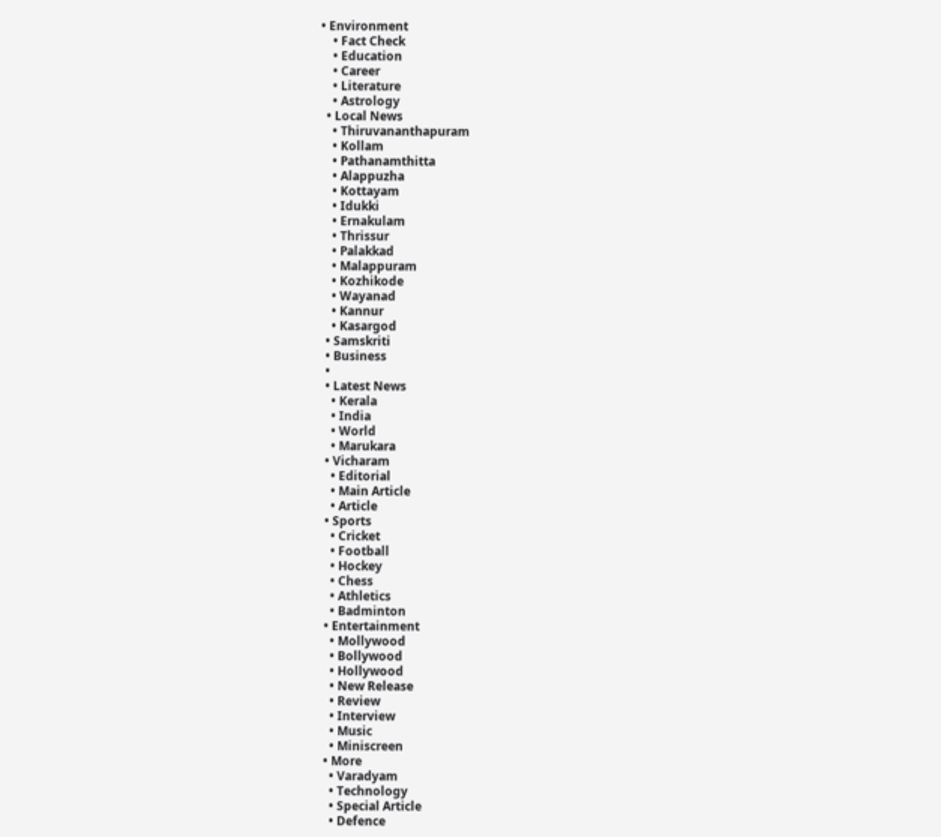• Environment
    • Fact Check
    • Education
    • Career
    • Literature
    • Astrology
  • Local News
    • Thiruvananthapuram
    • Kollam
    • Pathanamthitta
    • Alappuzha
    • Kottayam
    • Idukki
    • Ernakulam
    • Thrissur
    • Palakkad
    • Malappuram
    • Kozhikode
    • Wayanad
    • Kannur
    • Kasargod
  • Samskriti
  • Business
  •
  • Latest News
    • Kerala
    • India
    • World
    • Marukara
  • Vicharam
    • Editorial
    • Main Article
    • Article
  • Sports
    • Cricket
    • Football
    • Hockey
    • Chess
    • Athletics
    • Badminton
  • Entertainment
    • Mollywood
    • Bollywood
    • Hollywood
    • New Release
    • Review
    • Interview
    • Music
    • Miniscreen
  • More
    • Varadyam
    • Technology
    • Special Article
    • Defence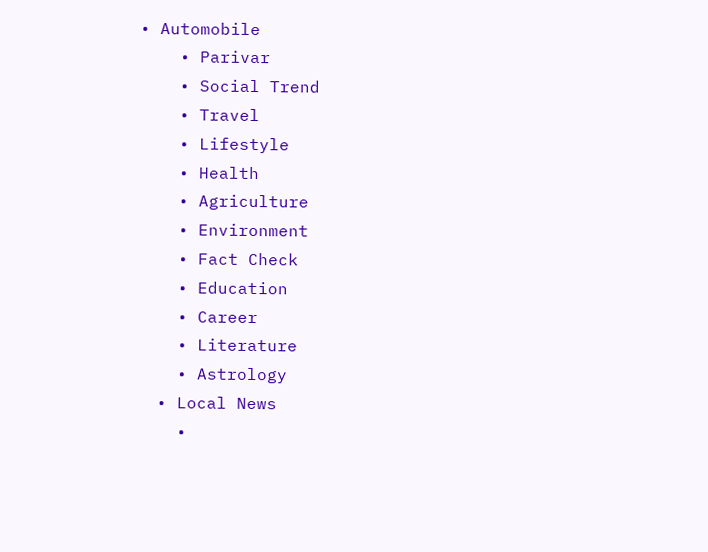• Automobile
    • Parivar
    • Social Trend
    • Travel
    • Lifestyle
    • Health
    • Agriculture
    • Environment
    • Fact Check
    • Education
    • Career
    • Literature
    • Astrology
  • Local News
    •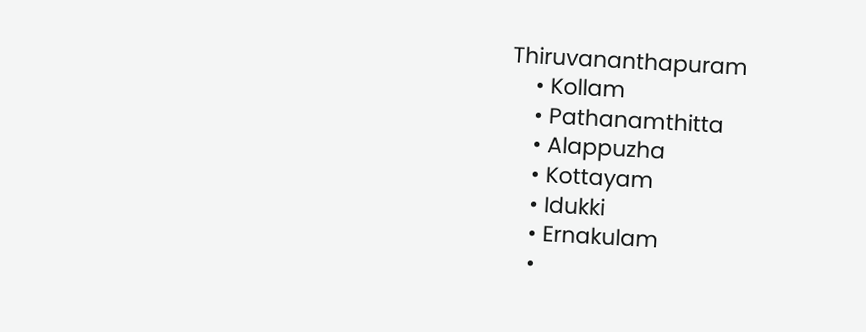Thiruvananthapuram
    • Kollam
    • Pathanamthitta
    • Alappuzha
    • Kottayam
    • Idukki
    • Ernakulam
    •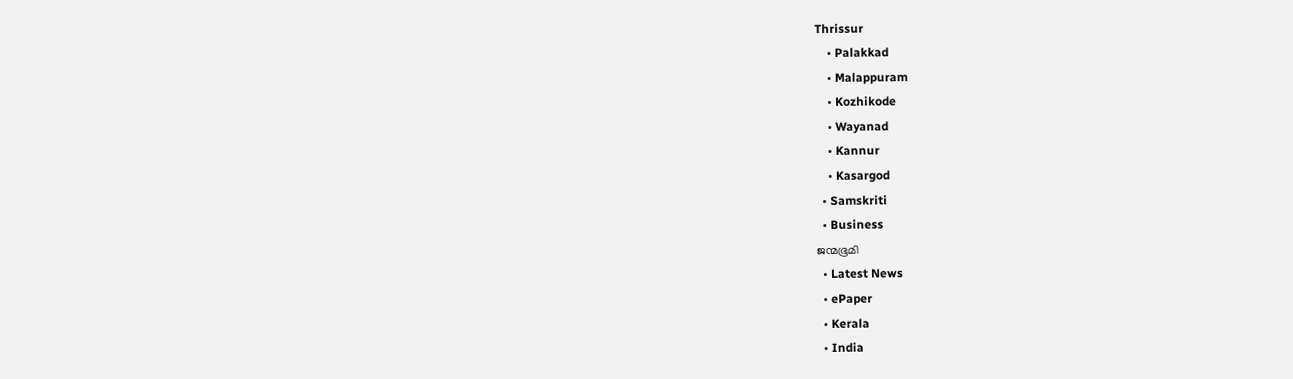Thrissur
    • Palakkad
    • Malappuram
    • Kozhikode
    • Wayanad
    • Kannur
    • Kasargod
  • Samskriti
  • Business
ജന്മഭൂമി
  • Latest News
  • ePaper
  • Kerala
  • India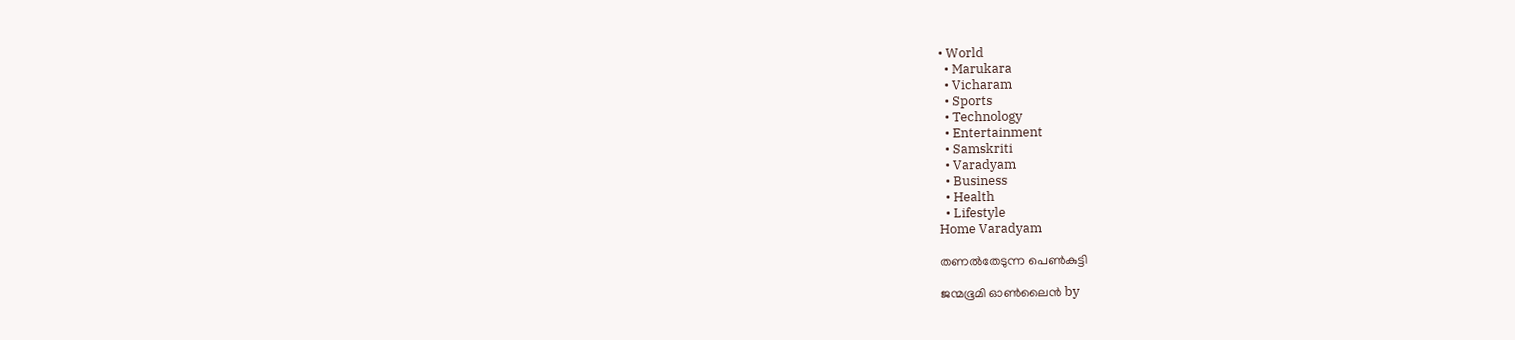• World
  • Marukara
  • Vicharam
  • Sports
  • Technology
  • Entertainment
  • Samskriti
  • Varadyam
  • Business
  • Health
  • Lifestyle
Home Varadyam

തണല്‍തേടുന്ന പെണ്‍കുട്ടി

ജന്മഭൂമി ഓണ്‍ലൈന്‍ by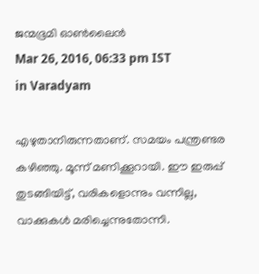ജന്മഭൂമി ഓണ്‍ലൈന്‍
Mar 26, 2016, 06:33 pm IST
in Varadyam

എഴുതാനിരുന്നതാണ്. സമയം പന്ത്രണ്ടര കഴിഞ്ഞു. മൂന്ന് മണിക്കൂറായി. ഈ ഇരുപ്പ് തുടങ്ങിയിട്ട്, വരികളൊന്നും വന്നില്ല, വാക്കുകള്‍ മരിച്ചെന്നുതോന്നി.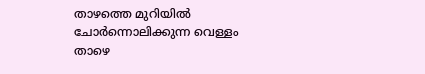താഴത്തെ മുറിയില്‍ ചോര്‍ന്നൊലിക്കുന്ന വെള്ളം താഴെ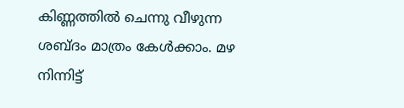കിണ്ണത്തില്‍ ചെന്നു വീഴുന്ന ശബ്ദം മാത്രം കേള്‍ക്കാം. മഴ നിന്നിട്ട്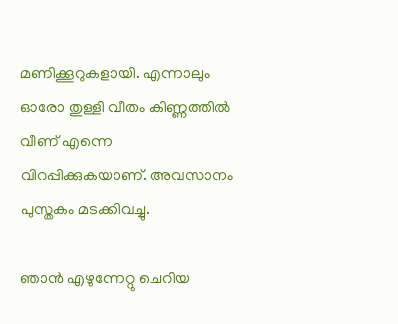മണിക്കൂറുകളായി. എന്നാലും ഓരോ തുള്ളി വീതം കിണ്ണത്തില്‍ വീണ് എന്നെ വിറപ്പിക്കുകയാണ്. അവസാനം പുസ്തകം മടക്കിവച്ചു.

ഞാന്‍ എഴുന്നേറ്റു ചെറിയ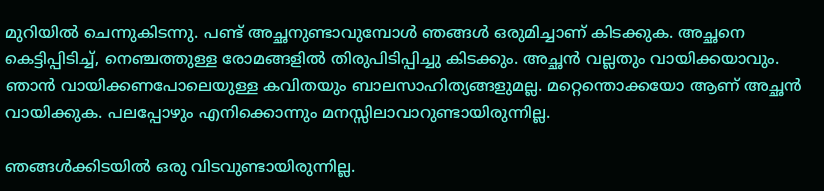മുറിയില്‍ ചെന്നുകിടന്നു. പണ്ട് അച്ഛനുണ്ടാവുമ്പോള്‍ ഞങ്ങള്‍ ഒരുമിച്ചാണ് കിടക്കുക. അച്ഛനെ കെട്ടിപ്പിടിച്ച്, നെഞ്ചത്തുള്ള രോമങ്ങളില്‍ തിരുപിടിപ്പിച്ചു കിടക്കും. അച്ഛന്‍ വല്ലതും വായിക്കയാവും. ഞാന്‍ വായിക്കണപോലെയുള്ള കവിതയും ബാലസാഹിത്യങ്ങളുമല്ല. മറ്റെന്തൊക്കയോ ആണ് അച്ഛന്‍ വായിക്കുക. പലപ്പോഴും എനിക്കൊന്നും മനസ്സിലാവാറുണ്ടായിരുന്നില്ല.

ഞങ്ങള്‍ക്കിടയില്‍ ഒരു വിടവുണ്ടായിരുന്നില്ല.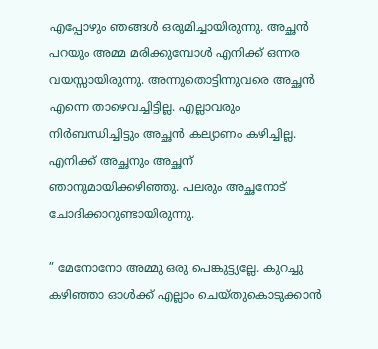എപ്പോഴും ഞങ്ങള്‍ ഒരുമിച്ചായിരുന്നു. അച്ഛന്‍ പറയും അമ്മ മരിക്കുമ്പോള്‍ എനിക്ക് ഒന്നര വയസ്സായിരുന്നു. അന്നുതൊട്ടിന്നുവരെ അച്ഛന്‍ എന്നെ താഴെവച്ചിട്ടില്ല. എല്ലാവരും നിര്‍ബന്ധിച്ചിട്ടും അച്ഛന്‍ കല്യാണം കഴിച്ചില്ല. എനിക്ക് അച്ഛനും അച്ഛന് ഞാനുമായിക്കഴിഞ്ഞു. പലരും അച്ഛനോട് ചോദിക്കാറുണ്ടായിരുന്നു.

” മേനോനോ അമ്മു ഒരു പെങ്കുട്ട്യല്ലേ. കുറച്ചു കഴിഞ്ഞാ ഓള്‍ക്ക് എല്ലാം ചെയ്തുകൊടുക്കാന്‍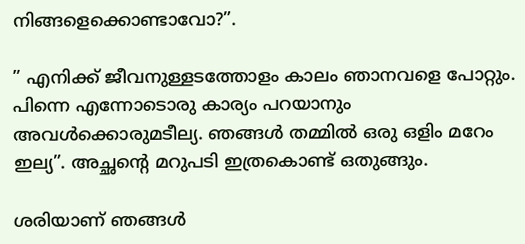നിങ്ങളെക്കൊണ്ടാവോ?”.

” എനിക്ക് ജീവനുള്ളടത്തോളം കാലം ഞാനവളെ പോറ്റും. പിന്നെ എന്നോടൊരു കാര്യം പറയാനും അവള്‍ക്കൊരുമടീല്യ. ഞങ്ങള്‍ തമ്മില്‍ ഒരു ഒളിം മറേം ഇല്യ”. അച്ഛന്റെ മറുപടി ഇത്രകൊണ്ട് ഒതുങ്ങും.

ശരിയാണ് ഞങ്ങള്‍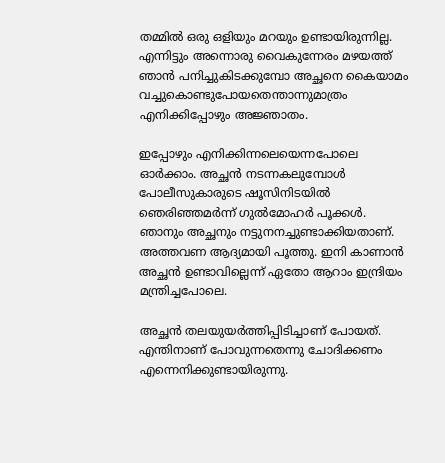തമ്മില്‍ ഒരു ഒളിയും മറയും ഉണ്ടായിരുന്നില്ല. എന്നിട്ടും അന്നൊരു വൈകുന്നേരം മഴയത്ത് ഞാന്‍ പനിച്ചുകിടക്കുമ്പോ അച്ഛനെ കൈയാമം വച്ചുകൊണ്ടുപോയതെന്താന്നുമാത്രം എനിക്കിപ്പോഴും അജ്ഞാതം.

ഇപ്പോഴും എനിക്കിന്നലെയെന്നപോലെ ഓര്‍ക്കാം. അച്ഛന്‍ നടന്നകലുമ്പോള്‍ പോലീസുകാരുടെ ഷൂസിനിടയില്‍ ഞെരിഞ്ഞമര്‍ന്ന് ഗുല്‍മോഹര്‍ പൂക്കള്‍. ഞാനും അച്ഛനും നട്ടുനനച്ചുണ്ടാക്കിയതാണ്. അത്തവണ ആദ്യമായി പൂത്തു. ഇനി കാണാന്‍ അച്ഛന്‍ ഉണ്ടാവില്ലെന്ന് ഏതോ ആറാം ഇന്ദ്രിയം മന്ത്രിച്ചപോലെ.

അച്ഛന്‍ തലയുയര്‍ത്തിപ്പിടിച്ചാണ് പോയത്. എന്തിനാണ് പോവുന്നതെന്നു ചോദിക്കണം എന്നെനിക്കുണ്ടായിരുന്നു.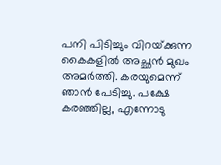പനി പിടിച്ചും വിറയ്‌ക്കുന്ന കൈകളില്‍ അച്ഛന്‍ മുഖം അമര്‍ത്തി. കരയുമെന്ന് ഞാന്‍ പേടിച്ചു. പക്ഷേ കരഞ്ഞില്ല, എന്നോടു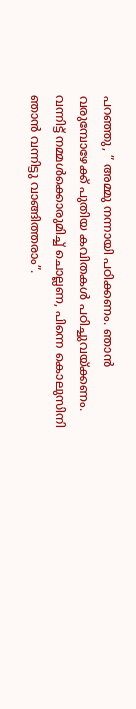പറഞ്ഞു, ” അമ്മു നന്നായി പഠിക്കണം. ഞാന്‍ വരുമ്പോഴേക്ക് പുതിയ കവിതകള്‍ പഠിച്ചുവയ്‌ക്കണം. വന്നിട്ട് നമ്മള്‍ക്കൊരുമിച്ച് ചൊല്ലണ, പിന്നെ കൊലുസിനി ഞാന്‍ വന്നിട്ടു വാങ്ങിത്തരാം”.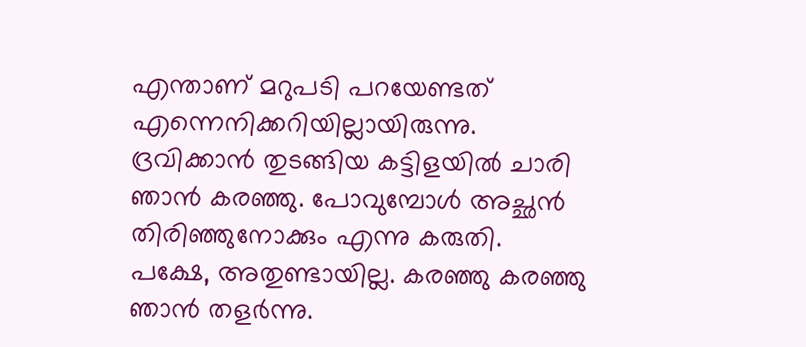എന്താണ് മറുപടി പറയേണ്ടത് എന്നെനിക്കറിയില്ലായിരുന്നു. ദ്രവിക്കാന്‍ തുടങ്ങിയ കട്ടിളയില്‍ ചാരി ഞാന്‍ കരഞ്ഞു. പോവുമ്പോള്‍ അച്ഛന്‍ തിരിഞ്ഞുനോക്കും എന്നു കരുതി. പക്ഷേ, അതുണ്ടായില്ല. കരഞ്ഞു കരഞ്ഞു ഞാന്‍ തളര്‍ന്നു.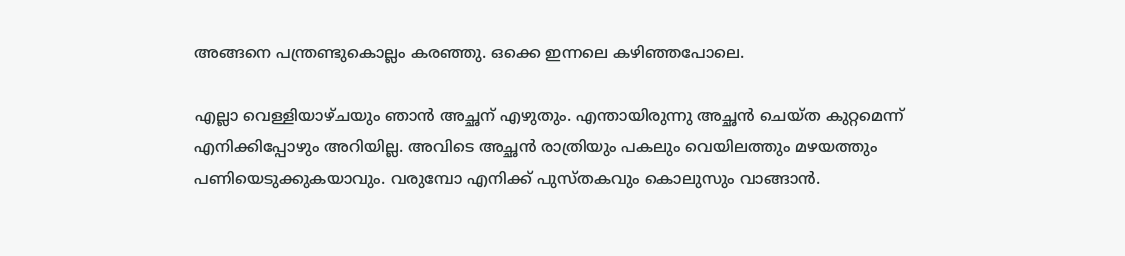അങ്ങനെ പന്ത്രണ്ടുകൊല്ലം കരഞ്ഞു. ഒക്കെ ഇന്നലെ കഴിഞ്ഞപോലെ.

എല്ലാ വെള്ളിയാഴ്ചയും ഞാന്‍ അച്ഛന് എഴുതും. എന്തായിരുന്നു അച്ഛന്‍ ചെയ്ത കുറ്റമെന്ന് എനിക്കിപ്പോഴും അറിയില്ല. അവിടെ അച്ഛന്‍ രാത്രിയും പകലും വെയിലത്തും മഴയത്തും പണിയെടുക്കുകയാവും. വരുമ്പോ എനിക്ക് പുസ്തകവും കൊലുസും വാങ്ങാന്‍.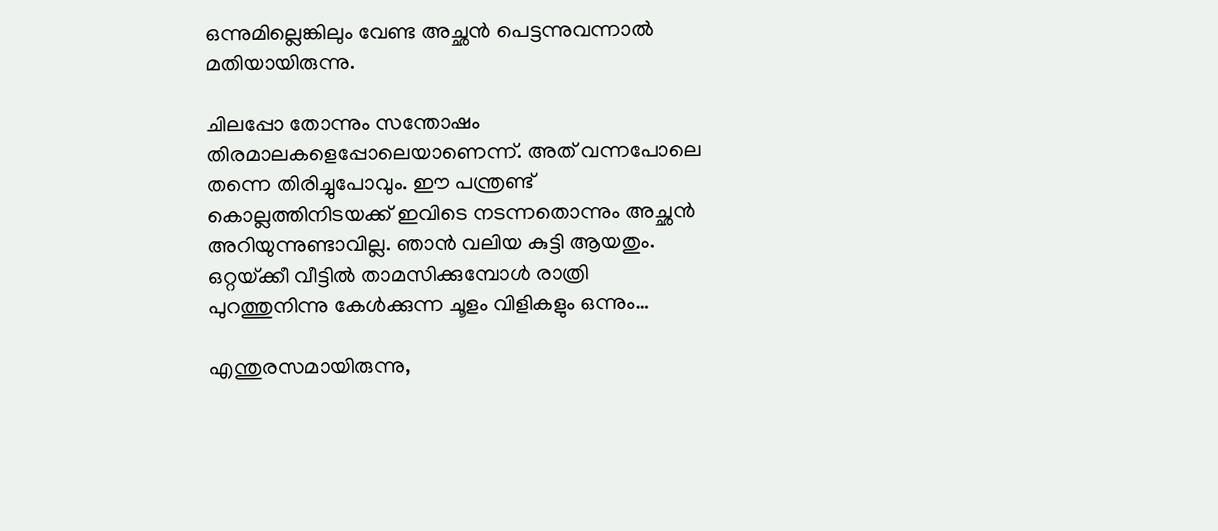ഒന്നുമില്ലെങ്കിലും വേണ്ട അച്ഛന്‍ പെട്ടന്നുവന്നാല്‍ മതിയായിരുന്നു.

ചിലപ്പോ തോന്നും സന്തോഷം തിരമാലകളെപ്പോലെയാണെന്ന്. അത് വന്നപോലെ തന്നെ തിരിച്ചുപോവും. ഈ പന്ത്രണ്ട് കൊല്ലത്തിനിടയക്ക് ഇവിടെ നടന്നതൊന്നും അച്ഛന്‍ അറിയുന്നുണ്ടാവില്ല. ഞാന്‍ വലിയ കുട്ടി ആയതും. ഒറ്റയ്‌ക്കീ വീട്ടില്‍ താമസിക്കുമ്പോള്‍ രാത്രി പുറത്തുനിന്നു കേള്‍ക്കുന്ന ചൂളം വിളികളും ഒന്നും…

എന്തുരസമായിരുന്നു,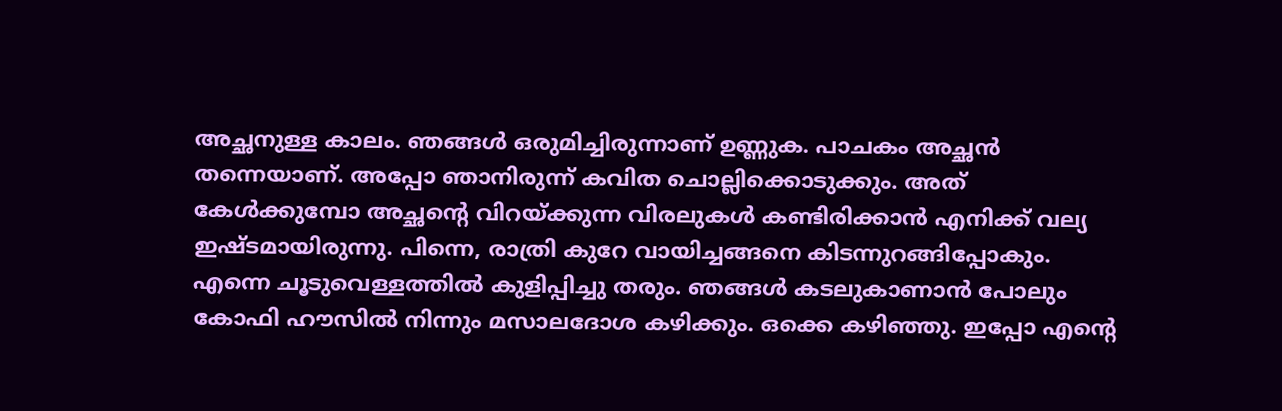അച്ഛനുള്ള കാലം. ഞങ്ങള്‍ ഒരുമിച്ചിരുന്നാണ് ഉണ്ണുക. പാചകം അച്ഛന്‍ തന്നെയാണ്. അപ്പോ ഞാനിരുന്ന് കവിത ചൊല്ലിക്കൊടുക്കും. അത് കേള്‍ക്കുമ്പോ അച്ഛന്റെ വിറയ്‌ക്കുന്ന വിരലുകള്‍ കണ്ടിരിക്കാന്‍ എനിക്ക് വല്യ ഇഷ്ടമായിരുന്നു. പിന്നെ, രാത്രി കുറേ വായിച്ചങ്ങനെ കിടന്നുറങ്ങിപ്പോകും. എന്നെ ചൂടുവെള്ളത്തില്‍ കുളിപ്പിച്ചു തരും. ഞങ്ങള്‍ കടലുകാണാന്‍ പോലും കോഫി ഹൗസില്‍ നിന്നും മസാലദോശ കഴിക്കും. ഒക്കെ കഴിഞ്ഞു. ഇപ്പോ എന്റെ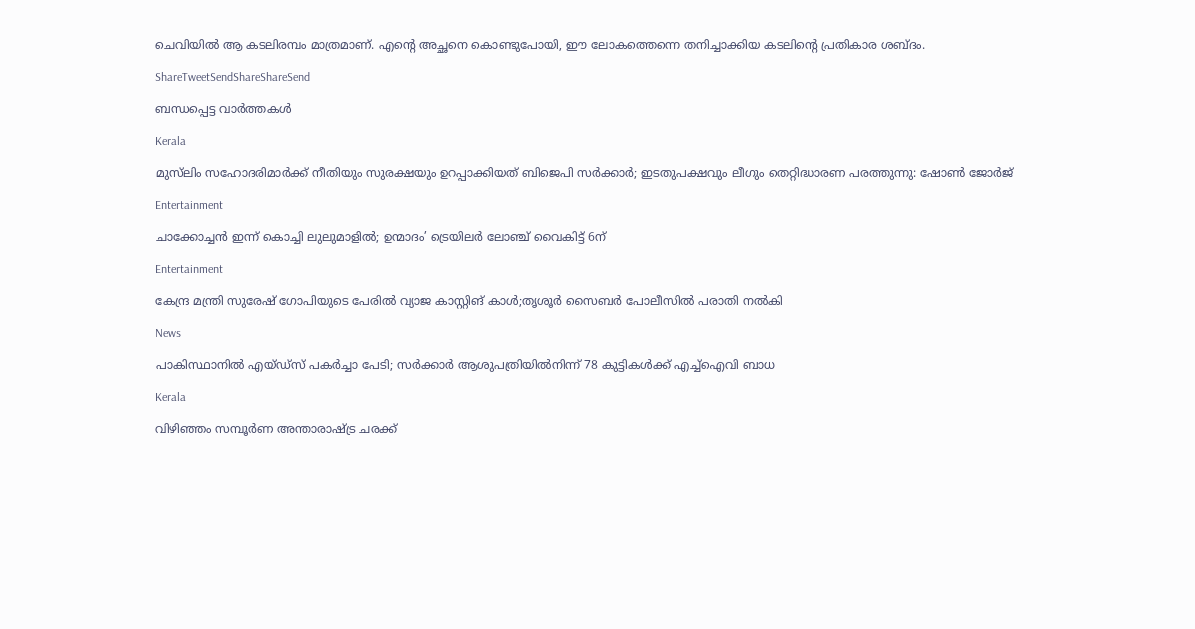ചെവിയില്‍ ആ കടലിരമ്പം മാത്രമാണ്. എന്റെ അച്ഛനെ കൊണ്ടുപോയി, ഈ ലോകത്തെന്നെ തനിച്ചാക്കിയ കടലിന്റെ പ്രതികാര ശബ്ദം.

ShareTweetSendShareShareSend

ബന്ധപ്പെട്ട വാര്‍ത്തകള്‍

Kerala

മുസ്‌ലിം സഹോദരിമാർക്ക് നീതിയും സുരക്ഷയും ഉറപ്പാക്കിയത് ബിജെപി സർക്കാർ; ഇടതുപക്ഷവും ലീഗും തെറ്റിദ്ധാരണ പരത്തുന്നു: ഷോൺ ജോർജ്

Entertainment

ചാക്കോച്ചൻ ഇന്ന് കൊച്ചി ലുലുമാളിൽ; ഉന്മാദം’ ട്രെയിലർ ലോഞ്ച് വൈകിട്ട് 6ന്

Entertainment

കേന്ദ്ര മന്ത്രി സുരേഷ് ഗോപിയുടെ പേരില്‍ വ്യാജ കാസ്റ്റിങ് കാള്‍;തൃശൂര്‍ സൈബര്‍ പോലീസില്‍ പരാതി നല്‍കി

News

പാകിസ്ഥാനിൽ എയ്ഡ്‌സ് പകർച്ചാ പേടി; സർക്കാർ ആശുപത്രിയിൽനിന്ന് 78 കുട്ടികൾക്ക് എച്ച്‌ഐവി ബാധ

Kerala

വിഴിഞ്ഞം സമ്പൂര്‍ണ അന്താരാഷ്‌ട്ര ചരക്ക്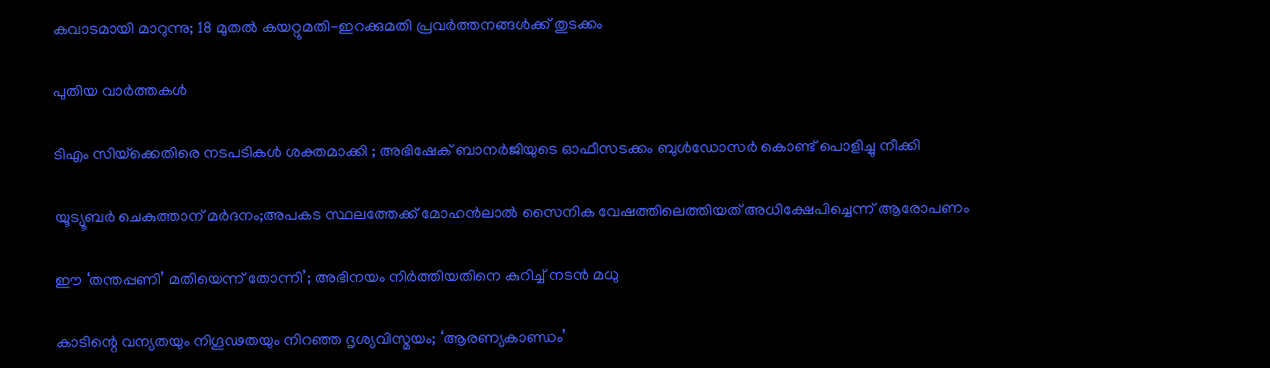കവാടമായി മാറുന്നു; 18 മുതൽ കയറ്റുമതി-ഇറക്കുമതി പ്രവർത്തനങ്ങൾക്ക് തുടക്കം

പുതിയ വാര്‍ത്തകള്‍

ടിഎം സിയ്‌ക്കെതിരെ നടപടികൾ ശക്തമാക്കി ; അഭിഷേക് ബാനർജിയുടെ ഓഫീസടക്കം ബുൾഡോസർ കൊണ്ട് പൊളിച്ചു നീക്കി

യൂട്യൂബർ ചെകുത്താന് മർദനം;അപകട സ്ഥലത്തേക്ക് മോഹൻലാൽ സൈനിക വേഷത്തിലെത്തിയത് അധിക്ഷേപിച്ചെന്ന് ആരോപണം

ഈ ‘തന്തപ്പണി’ മതിയെന്ന് തോന്നി’; അഭിനയം നിർത്തിയതിനെ കുറിച്ച് നടൻ മധു

കാടിന്റെ വന്യതയും നിഗൂഢതയും നിറഞ്ഞ ദൃശ്യവിസ്മയം; ‘ആരണ്യകാണ്ഡം’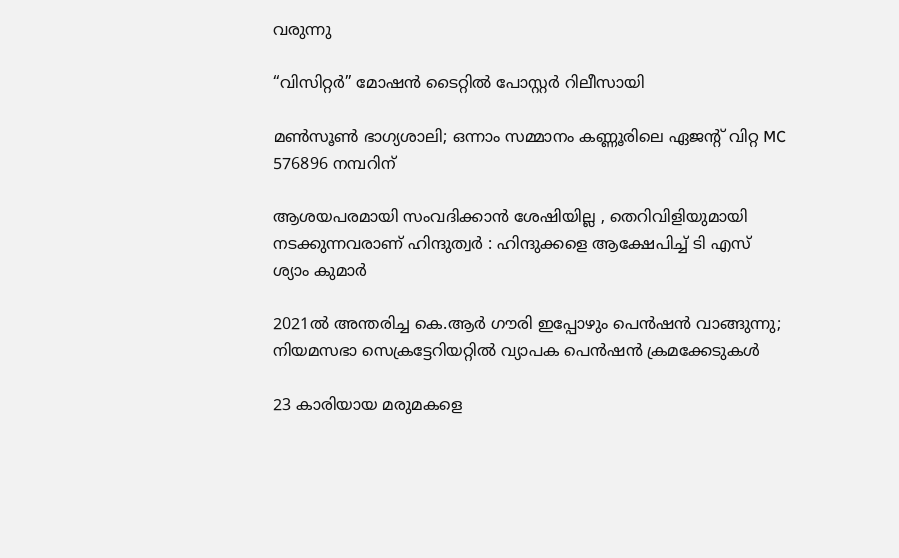വരുന്നു

“വിസിറ്റർ” മോഷൻ ടൈറ്റിൽ പോസ്റ്റർ റിലീസായി

മൺസൂൺ ഭാഗ്യശാലി; ഒന്നാം സമ്മാനം കണ്ണൂരിലെ ഏജൻ്റ് വിറ്റ MC 576896 നമ്പറിന്

ആശയപരമായി സംവദിക്കാൻ ശേഷിയില്ല , തെറിവിളിയുമായി നടക്കുന്നവരാണ് ഹിന്ദുത്വർ : ഹിന്ദുക്കളെ ആക്ഷേപിച്ച് ടി എസ് ശ്യാം കുമാർ

2021ൽ അന്തരിച്ച കെ.ആർ ഗൗരി ഇപ്പോഴും പെൻഷൻ വാങ്ങുന്നു; നിയമസഭാ സെക്രട്ടേറിയറ്റിൽ വ്യാപക പെൻഷൻ ക്രമക്കേടുകൾ

23 കാരിയായ മരുമകളെ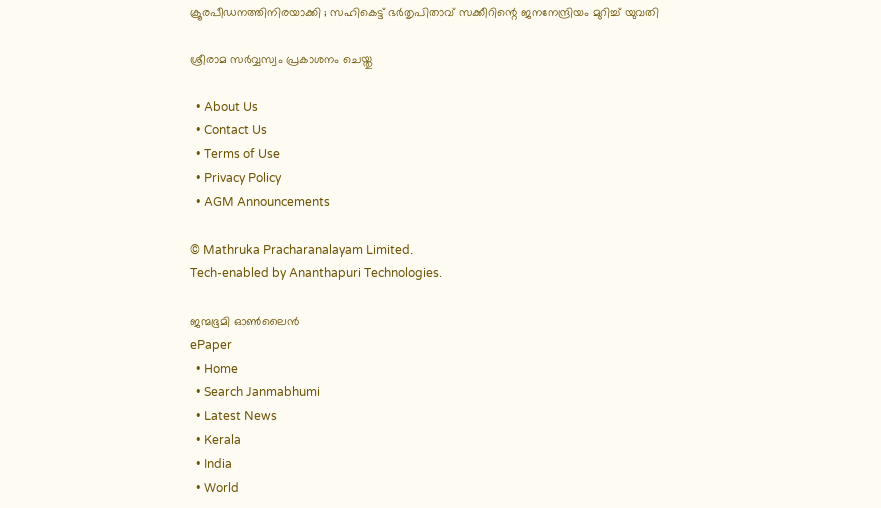ക്രൂരപീഡനത്തിനിരയാക്കി ; സഹികെട്ട് ഭർതൃപിതാവ് സക്കീറിന്റെ ജനനേന്ദ്രിയം മുറിച്ച് യുവതി

ശ്രീരാമ സർവ്വസ്വം പ്രകാശനം ചെയ്തു

  • About Us
  • Contact Us
  • Terms of Use
  • Privacy Policy
  • AGM Announcements

© Mathruka Pracharanalayam Limited.
Tech-enabled by Ananthapuri Technologies.

ജന്മഭൂമി ഓണ്‍ലൈന്‍
ePaper
  • Home
  • Search Janmabhumi
  • Latest News
  • Kerala
  • India
  • World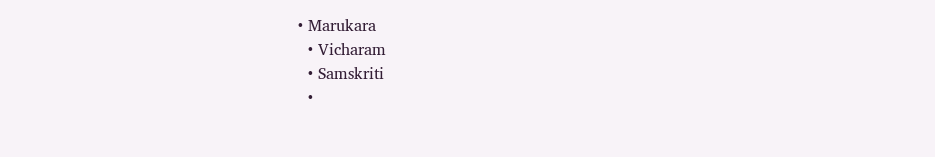• Marukara
  • Vicharam
  • Samskriti
  •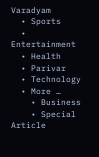Varadyam
  • Sports
  • Entertainment
  • Health
  • Parivar
  • Technology
  • More …
    • Business
    • Special Article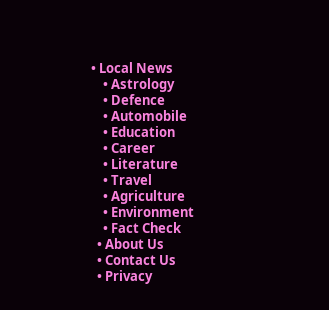• Local News
    • Astrology
    • Defence
    • Automobile
    • Education
    • Career
    • Literature
    • Travel
    • Agriculture
    • Environment
    • Fact Check
  • About Us
  • Contact Us
  • Privacy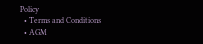Policy
  • Terms and Conditions
  • AGM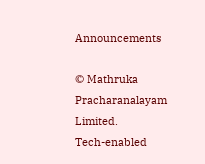Announcements

© Mathruka Pracharanalayam Limited.
Tech-enabled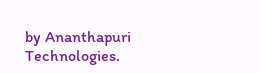by Ananthapuri Technologies.